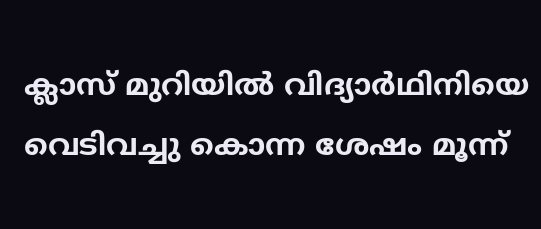ക്ലാസ് മുറിയില്‍ വിദ്യാര്‍ഥിനിയെ വെടിവച്ചു കൊന്ന ശേഷം മൂന്ന്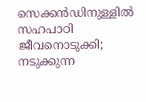സെക്കന്‍ഡിനുള്ളില്‍ സഹപാഠി ജീവനൊടുക്കി; നടുക്കുന്ന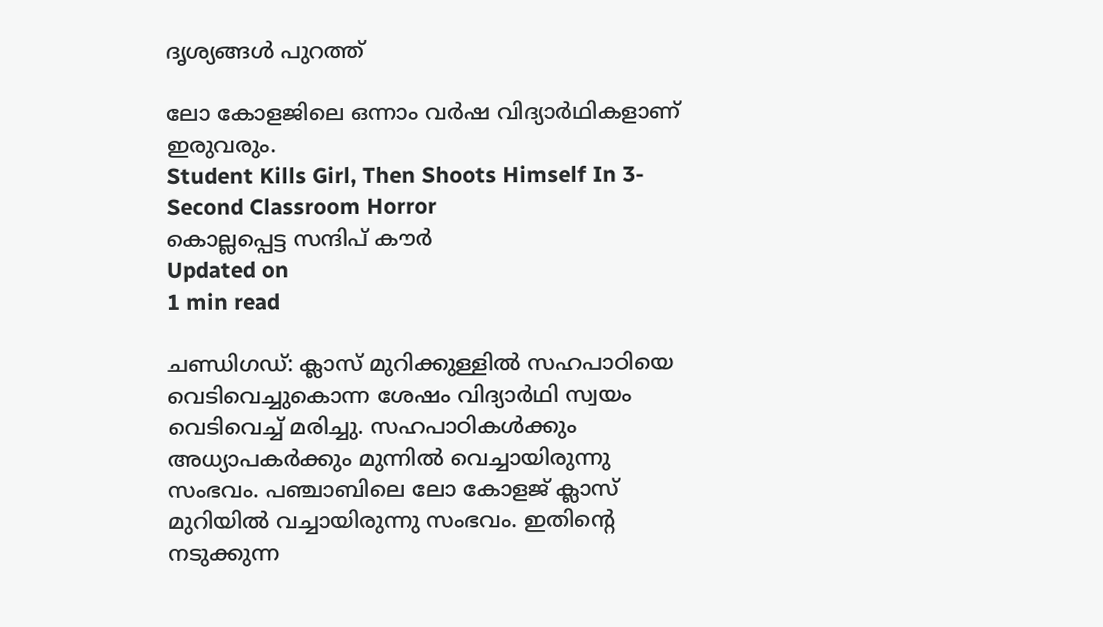ദൃശ്യങ്ങള്‍ പുറത്ത്

ലോ കോളജിലെ ഒന്നാം വര്‍ഷ വിദ്യാര്‍ഥികളാണ് ഇരുവരും.
Student Kills Girl, Then Shoots Himself In 3-Second Classroom Horror
കൊല്ലപ്പെട്ട സന്ദിപ് കൗര്‍
Updated on
1 min read

ചണ്ഡിഗഡ്: ക്ലാസ് മുറിക്കുള്ളില്‍ സഹപാഠിയെ വെടിവെച്ചുകൊന്ന ശേഷം വിദ്യാര്‍ഥി സ്വയം വെടിവെച്ച് മരിച്ചു. സഹപാഠികള്‍ക്കും അധ്യാപകര്‍ക്കും മുന്നില്‍ വെച്ചായിരുന്നു സംഭവം. പഞ്ചാബിലെ ലോ കോളജ് ക്ലാസ് മുറിയില്‍ വച്ചായിരുന്നു സംഭവം. ഇതിന്റെ നടുക്കുന്ന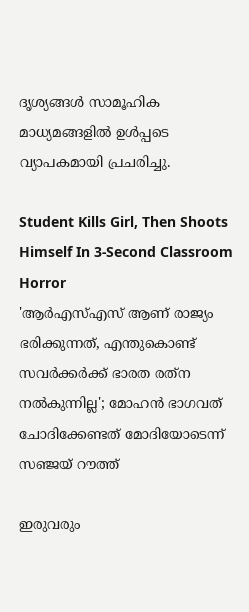ദൃശ്യങ്ങള്‍ സാമൂഹിക മാധ്യമങ്ങളില്‍ ഉള്‍പ്പടെ വ്യാപകമായി പ്രചരിച്ചു.

Student Kills Girl, Then Shoots Himself In 3-Second Classroom Horror
'ആര്‍എസ്എസ് ആണ് രാജ്യം ഭരിക്കുന്നത്, എന്തുകൊണ്ട് സവര്‍ക്കര്‍ക്ക് ഭാരത രത്‌ന നല്‍കുന്നില്ല'; മോഹന്‍ ഭാഗവത് ചോദിക്കേണ്ടത് മോദിയോടെന്ന് സഞ്ജയ് റൗത്ത്

ഇരുവരും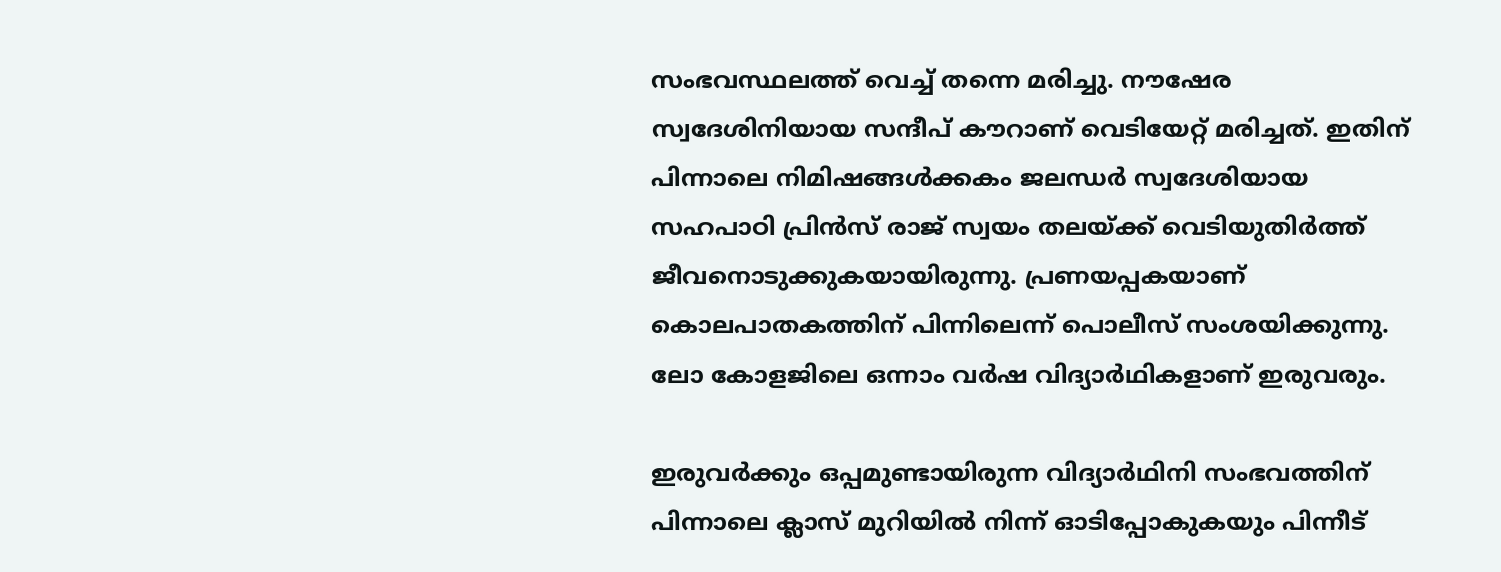സംഭവസ്ഥലത്ത് വെച്ച് തന്നെ മരിച്ചു. നൗഷേര സ്വദേശിനിയായ സന്ദീപ് കൗറാണ് വെടിയേറ്റ് മരിച്ചത്. ഇതിന് പിന്നാലെ നിമിഷങ്ങള്‍ക്കകം ജലന്ധര്‍ സ്വദേശിയായ സഹപാഠി പ്രിന്‍സ് രാജ് സ്വയം തലയ്ക്ക് വെടിയുതിര്‍ത്ത് ജീവനൊടുക്കുകയായിരുന്നു. പ്രണയപ്പകയാണ് കൊലപാതകത്തിന് പിന്നിലെന്ന് പൊലീസ് സംശയിക്കുന്നു. ലോ കോളജിലെ ഒന്നാം വര്‍ഷ വിദ്യാര്‍ഥികളാണ് ഇരുവരും.

ഇരുവര്‍ക്കും ഒപ്പമുണ്ടായിരുന്ന വിദ്യാര്‍ഥിനി സംഭവത്തിന് പിന്നാലെ ക്ലാസ് മുറിയില്‍ നിന്ന് ഓടിപ്പോകുകയും പിന്നീട്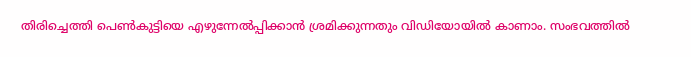തിരിച്ചെത്തി പെണ്‍കുട്ടിയെ എഴുന്നേല്‍പ്പിക്കാന്‍ ശ്രമിക്കുന്നതും വിഡിയോയില്‍ കാണാം. സംഭവത്തില്‍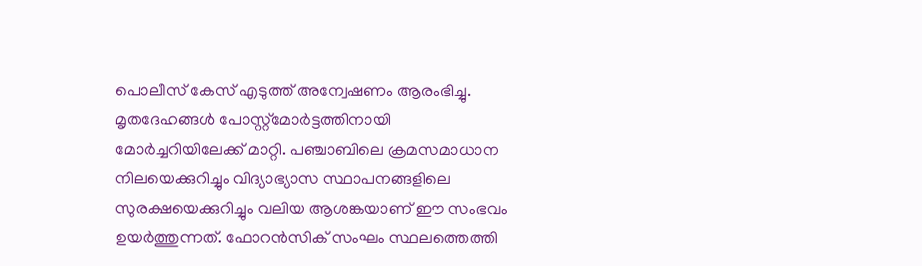പൊലീസ് കേസ് എടുത്ത് അന്വേഷണം ആരംഭിച്ചു. മൃതദേഹങ്ങള്‍ പോസ്റ്റ്‌മോര്‍ട്ടത്തിനായി മോര്‍ച്ചറിയിലേക്ക് മാറ്റി. പഞ്ചാബിലെ ക്രമസമാധാന നിലയെക്കുറിച്ചും വിദ്യാഭ്യാസ സ്ഥാപനങ്ങളിലെ സുരക്ഷയെക്കുറിച്ചും വലിയ ആശങ്കയാണ് ഈ സംഭവം ഉയര്‍ത്തുന്നത്. ഫോറന്‍സിക് സംഘം സ്ഥലത്തെത്തി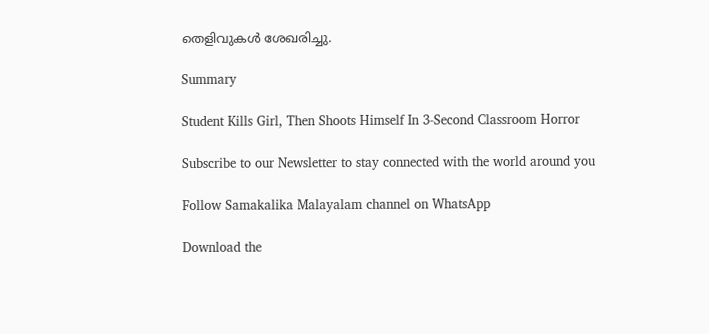തെളിവുകള്‍ ശേഖരിച്ചു.

Summary

Student Kills Girl, Then Shoots Himself In 3-Second Classroom Horror

Subscribe to our Newsletter to stay connected with the world around you

Follow Samakalika Malayalam channel on WhatsApp

Download the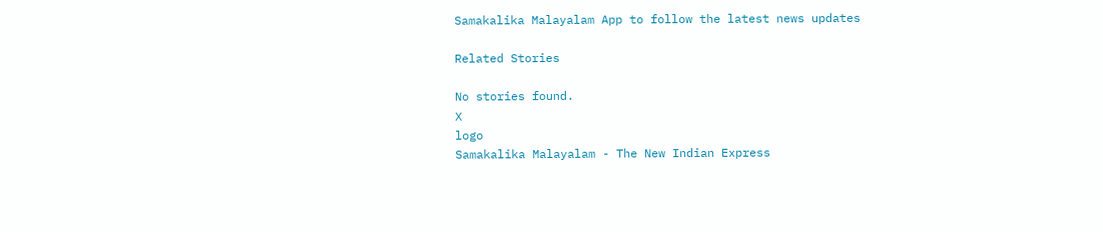Samakalika Malayalam App to follow the latest news updates

Related Stories

No stories found.
X
logo
Samakalika Malayalam - The New Indian Express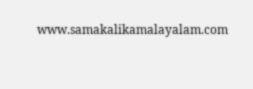www.samakalikamalayalam.com